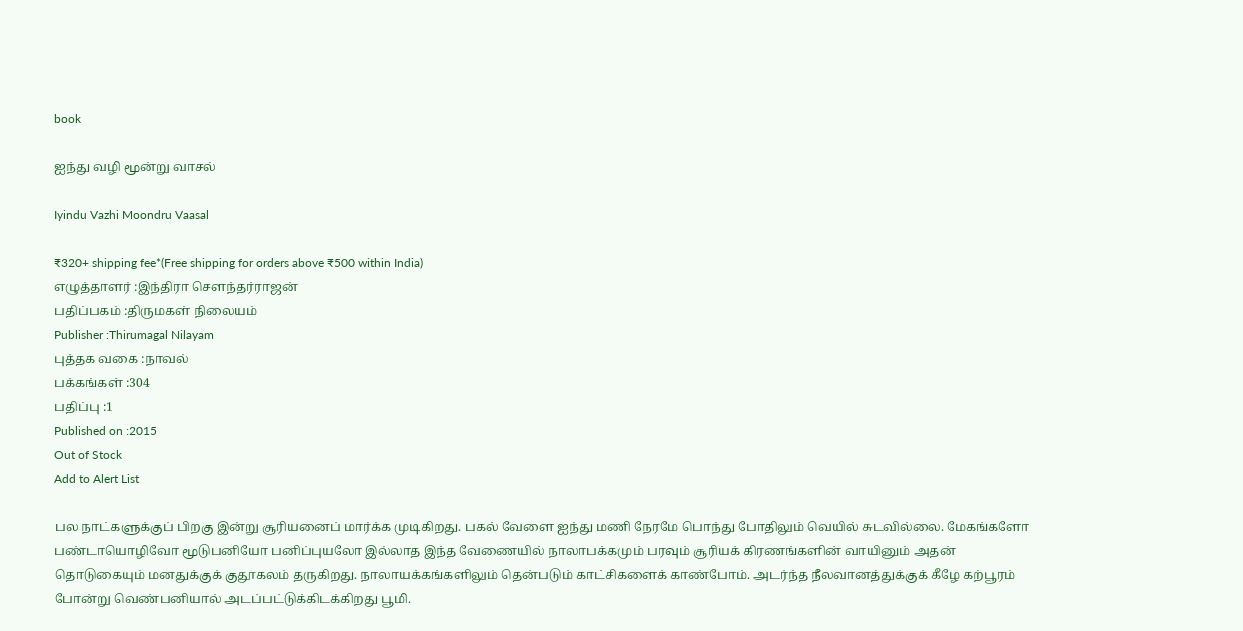book

ஐந்து வழி மூன்று வாசல்

Iyindu Vazhi Moondru Vaasal

₹320+ shipping fee*(Free shipping for orders above ₹500 within India)
எழுத்தாளர் :இந்திரா சௌந்தர்ராஜன்
பதிப்பகம் :திருமகள் நிலையம்
Publisher :Thirumagal Nilayam
புத்தக வகை :நாவல்
பக்கங்கள் :304
பதிப்பு :1
Published on :2015
Out of Stock
Add to Alert List

பல நாட்களுக்குப் பிறகு இன்று சூரியனைப் மார்க்க முடிகிறது. பகல் வேளை ஐந்து மணி நேரமே பொந்து போதிலும் வெயில் சுடவில்லை. மேகங்களோ பண்டாயொழிவோ மூடுபனியோ பனிப்புயலோ இல்லாத இந்த வேணையில் நாலாபக்கமும் பரவும் சூரியக் கிரணங்களின் வாயினும் அதன் தொடுகையும் மனதுக்குக் குதூகலம் தருகிறது. நாலாயக்கங்களிலும் தென்படும் காட்சிகளைக் காண்போம். அடர்ந்த நீலவானத்துக்குக் கீழே கற்பூரம் போன்று வெண்பனியால் அடப்பட்டுக்கிடக்கிறது பூமி.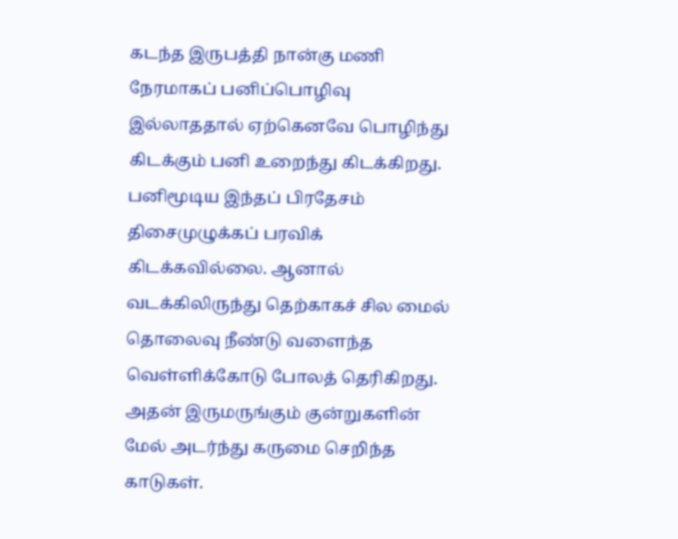கடந்த இருபத்தி நான்கு மணி நேரமாகப் பனிப்பொழிவு இல்லாததால் ஏற்கெனவே பொழிந்து கிடக்கும் பனி உறைந்து கிடக்கிறது. பனிமூடிய இந்தப் பிரதேசம் திசைமுழுக்கப் பரவிக் கிடக்கவில்லை. ஆனால் வடக்கிலிருந்து தெற்காகச் சில மைல் தொலைவு நீண்டு வளைந்த வெள்ளிக்கோடு போலத் தெரிகிறது. அதன் இருமருங்கும் குன்றுகளின் மேல் அடர்ந்து கருமை செறிந்த காடுகள்.